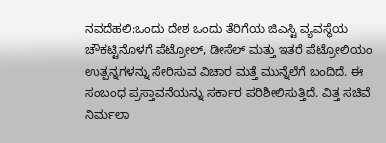ನವದೆಹಲಿ:ಒಂದು ದೇಶ ಒಂದು ತೆರಿಗೆಯ ಜಿಎಸ್ಟಿ ವ್ಯವಸ್ಥೆಯ ಚೌಕಟ್ಟಿನೊಳಗೆ ಪೆಟ್ರೋಲ್, ಡೀಸೆಲ್ ಮತ್ತು ಇತರೆ ಪೆಟ್ರೋಲಿಯಂ ಉತ್ಪನ್ನಗಳನ್ನು ಸೇರಿಸುವ ವಿಚಾರ ಮತ್ತೆ ಮುನ್ನೆಲೆಗೆ ಬಂದಿದೆ. ಈ ಸಂಬಂಧ ಪ್ರಸ್ತಾವನೆಯನ್ನು ಸರ್ಕಾರ ಪರಿಶೀಲಿಸುತ್ತಿದೆ. ವಿತ್ತ ಸಚಿವೆ ನಿರ್ಮಲಾ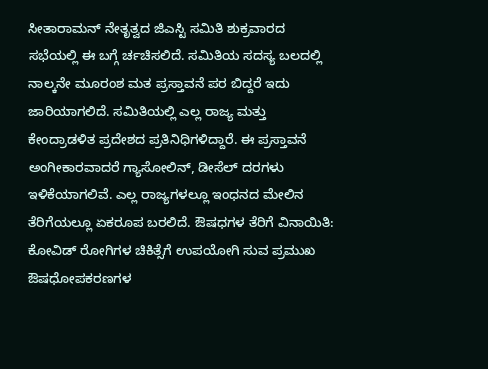ಸೀತಾರಾಮನ್ ನೇತೃತ್ವದ ಜಿಎಸ್ಟಿ ಸಮಿತಿ ಶುಕ್ರವಾರದ ಸಭೆಯಲ್ಲಿ ಈ ಬಗ್ಗೆ ರ್ಚಚಿಸಲಿದೆ. ಸಮಿತಿಯ ಸದಸ್ಯ ಬಲದಲ್ಲಿ ನಾಲ್ಕನೇ ಮೂರಂಶ ಮತ ಪ್ರಸ್ತಾವನೆ ಪರ ಬಿದ್ದರೆ ಇದು ಜಾರಿಯಾಗಲಿದೆ. ಸಮಿತಿಯಲ್ಲಿ ಎಲ್ಲ ರಾಜ್ಯ ಮತ್ತು ಕೇಂದ್ರಾಡಳಿತ ಪ್ರದೇಶದ ಪ್ರತಿನಿಧಿಗಳಿದ್ದಾರೆ. ಈ ಪ್ರಸ್ತಾವನೆ ಅಂಗೀಕಾರವಾದರೆ ಗ್ಯಾಸೋಲಿನ್, ಡೀಸೆಲ್ ದರಗಳು ಇಳಿಕೆಯಾಗಲಿವೆ. ಎಲ್ಲ ರಾಜ್ಯಗಳಲ್ಲೂ ಇಂಧನದ ಮೇಲಿನ ತೆರಿಗೆಯಲ್ಲೂ ಏಕರೂಪ ಬರಲಿದೆ. ಔಷಧಗಳ ತೆರಿಗೆ ವಿನಾಯಿತಿ: ಕೋವಿಡ್ ರೋಗಿಗಳ ಚಿಕಿತ್ಸೆಗೆ ಉಪಯೋಗಿ ಸುವ ಪ್ರಮುಖ ಔಷಧೋಪಕರಣಗಳ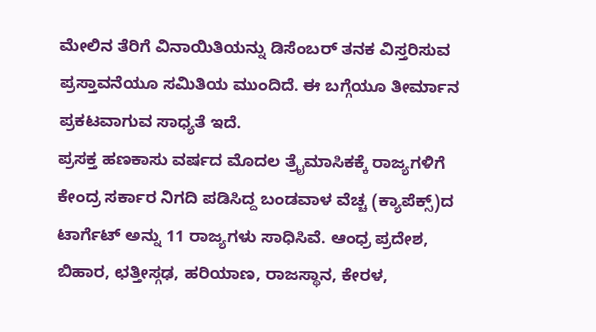ಮೇಲಿನ ತೆರಿಗೆ ವಿನಾಯಿತಿಯನ್ನು ಡಿಸೆಂಬರ್ ತನಕ ವಿಸ್ತರಿಸುವ ಪ್ರಸ್ತಾವನೆಯೂ ಸಮಿತಿಯ ಮುಂದಿದೆ. ಈ ಬಗ್ಗೆಯೂ ತೀರ್ಮಾನ ಪ್ರಕಟವಾಗುವ ಸಾಧ್ಯತೆ ಇದೆ.
ಪ್ರಸಕ್ತ ಹಣಕಾಸು ವರ್ಷದ ಮೊದಲ ತ್ರೖೆಮಾಸಿಕಕ್ಕೆ ರಾಜ್ಯಗಳಿಗೆ ಕೇಂದ್ರ ಸರ್ಕಾರ ನಿಗದಿ ಪಡಿಸಿದ್ದ ಬಂಡವಾಳ ವೆಚ್ಚ (ಕ್ಯಾಪೆಕ್ಸ್)ದ ಟಾರ್ಗೆಟ್ ಅನ್ನು 11 ರಾಜ್ಯಗಳು ಸಾಧಿಸಿವೆ. ಆಂಧ್ರ ಪ್ರದೇಶ, ಬಿಹಾರ, ಛತ್ತೀಸ್ಗಢ, ಹರಿಯಾಣ, ರಾಜಸ್ಥಾನ, ಕೇರಳ,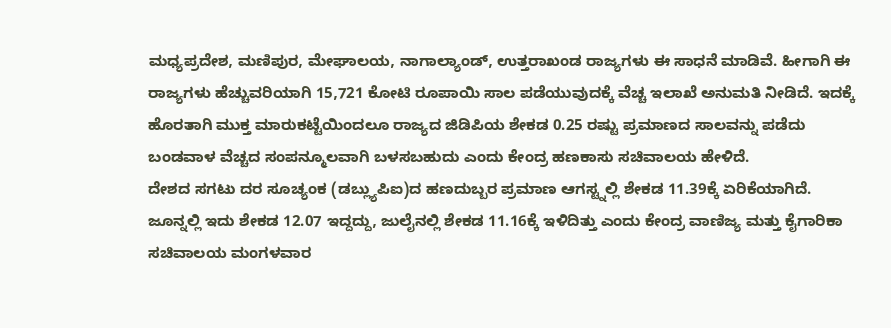ಮಧ್ಯಪ್ರದೇಶ, ಮಣಿಪುರ, ಮೇಘಾಲಯ, ನಾಗಾಲ್ಯಾಂಡ್, ಉತ್ತರಾಖಂಡ ರಾಜ್ಯಗಳು ಈ ಸಾಧನೆ ಮಾಡಿವೆ. ಹೀಗಾಗಿ ಈ ರಾಜ್ಯಗಳು ಹೆಚ್ಚುವರಿಯಾಗಿ 15,721 ಕೋಟಿ ರೂಪಾಯಿ ಸಾಲ ಪಡೆಯುವುದಕ್ಕೆ ವೆಚ್ಚ ಇಲಾಖೆ ಅನುಮತಿ ನೀಡಿದೆ. ಇದಕ್ಕೆ ಹೊರತಾಗಿ ಮುಕ್ತ ಮಾರುಕಟ್ಟೆಯಿಂದಲೂ ರಾಜ್ಯದ ಜಿಡಿಪಿಯ ಶೇಕಡ 0.25 ರಷ್ಟು ಪ್ರಮಾಣದ ಸಾಲವನ್ನು ಪಡೆದು ಬಂಡವಾಳ ವೆಚ್ಚದ ಸಂಪನ್ಮೂಲವಾಗಿ ಬಳಸಬಹುದು ಎಂದು ಕೇಂದ್ರ ಹಣಕಾಸು ಸಚಿವಾಲಯ ಹೇಳಿದೆ.
ದೇಶದ ಸಗಟು ದರ ಸೂಚ್ಯಂಕ (ಡಬ್ಲ್ಯುಪಿಐ)ದ ಹಣದುಬ್ಬರ ಪ್ರಮಾಣ ಆಗಸ್ಟ್ನಲ್ಲಿ ಶೇಕಡ 11.39ಕ್ಕೆ ಏರಿಕೆಯಾಗಿದೆ. ಜೂನ್ನಲ್ಲಿ ಇದು ಶೇಕಡ 12.07 ಇದ್ದದ್ದು, ಜುಲೈನಲ್ಲಿ ಶೇಕಡ 11.16ಕ್ಕೆ ಇಳಿದಿತ್ತು ಎಂದು ಕೇಂದ್ರ ವಾಣಿಜ್ಯ ಮತ್ತು ಕೈಗಾರಿಕಾ ಸಚಿವಾಲಯ ಮಂಗಳವಾರ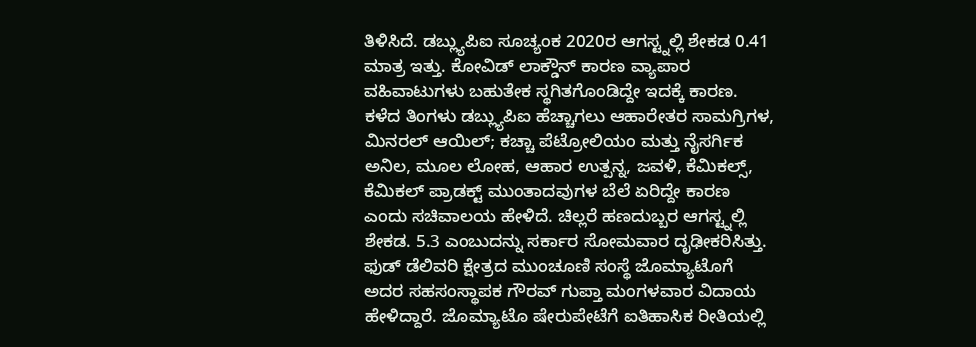ತಿಳಿಸಿದೆ. ಡಬ್ಲ್ಯುಪಿಐ ಸೂಚ್ಯಂಕ 2020ರ ಆಗಸ್ಟ್ನಲ್ಲಿ ಶೇಕಡ 0.41 ಮಾತ್ರ ಇತ್ತು. ಕೋವಿಡ್ ಲಾಕ್ಡೌನ್ ಕಾರಣ ವ್ಯಾಪಾರ ವಹಿವಾಟುಗಳು ಬಹುತೇಕ ಸ್ಥಗಿತಗೊಂಡಿದ್ದೇ ಇದಕ್ಕೆ ಕಾರಣ. ಕಳೆದ ತಿಂಗಳು ಡಬ್ಲ್ಯುಪಿಐ ಹೆಚ್ಚಾಗಲು ಆಹಾರೇತರ ಸಾಮಗ್ರಿಗಳ, ಮಿನರಲ್ ಆಯಿಲ್; ಕಚ್ಚಾ ಪೆಟ್ರೋಲಿಯಂ ಮತ್ತು ನೈಸರ್ಗಿಕ ಅನಿಲ, ಮೂಲ ಲೋಹ, ಆಹಾರ ಉತ್ಪನ್ನ, ಜವಳಿ, ಕೆಮಿಕಲ್ಸ್, ಕೆಮಿಕಲ್ ಪ್ರಾಡಕ್ಟ್ ಮುಂತಾದವುಗಳ ಬೆಲೆ ಏರಿದ್ದೇ ಕಾರಣ ಎಂದು ಸಚಿವಾಲಯ ಹೇಳಿದೆ. ಚಿಲ್ಲರೆ ಹಣದುಬ್ಬರ ಆಗಸ್ಟ್ನಲ್ಲಿ ಶೇಕಡ. 5.3 ಎಂಬುದನ್ನು ಸರ್ಕಾರ ಸೋಮವಾರ ದೃಢೀಕರಿಸಿತ್ತು.
ಫುಡ್ ಡೆಲಿವರಿ ಕ್ಷೇತ್ರದ ಮುಂಚೂಣಿ ಸಂಸ್ಥೆ ಜೊಮ್ಯಾಟೊಗೆ ಅದರ ಸಹಸಂಸ್ಥಾಪಕ ಗೌರವ್ ಗುಪ್ತಾ ಮಂಗಳವಾರ ವಿದಾಯ ಹೇಳಿದ್ದಾರೆ. ಜೊಮ್ಯಾಟೊ ಷೇರುಪೇಟೆಗೆ ಐತಿಹಾಸಿಕ ರೀತಿಯಲ್ಲಿ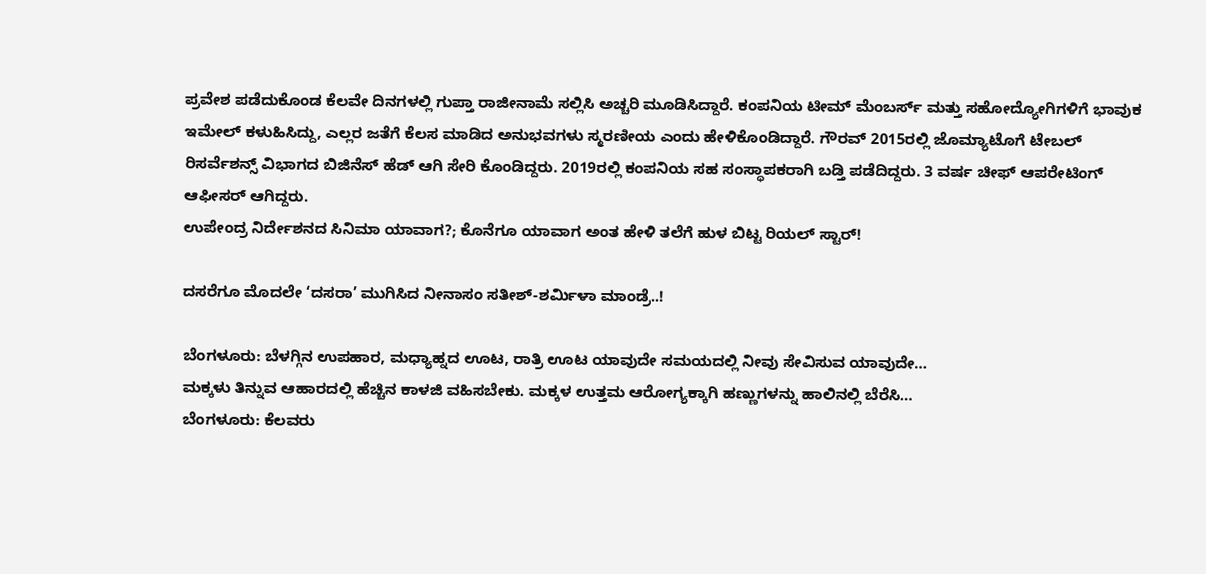ಪ್ರವೇಶ ಪಡೆದುಕೊಂಡ ಕೆಲವೇ ದಿನಗಳಲ್ಲಿ ಗುಪ್ತಾ ರಾಜೀನಾಮೆ ಸಲ್ಲಿಸಿ ಅಚ್ಚರಿ ಮೂಡಿಸಿದ್ದಾರೆ. ಕಂಪನಿಯ ಟೀಮ್ ಮೆಂಬರ್ಸ್ ಮತ್ತು ಸಹೋದ್ಯೋಗಿಗಳಿಗೆ ಭಾವುಕ ಇಮೇಲ್ ಕಳುಹಿಸಿದ್ದು, ಎಲ್ಲರ ಜತೆಗೆ ಕೆಲಸ ಮಾಡಿದ ಅನುಭವಗಳು ಸ್ಮರಣೀಯ ಎಂದು ಹೇಳಿಕೊಂಡಿದ್ದಾರೆ. ಗೌರವ್ 2015ರಲ್ಲಿ ಜೊಮ್ಯಾಟೊಗೆ ಟೇಬಲ್ ರಿಸರ್ವೆಶನ್ಸ್ ವಿಭಾಗದ ಬಿಜಿನೆಸ್ ಹೆಡ್ ಆಗಿ ಸೇರಿ ಕೊಂಡಿದ್ದರು. 2019ರಲ್ಲಿ ಕಂಪನಿಯ ಸಹ ಸಂಸ್ಥಾಪಕರಾಗಿ ಬಡ್ತಿ ಪಡೆದಿದ್ದರು. 3 ವರ್ಷ ಚೀಫ್ ಆಪರೇಟಿಂಗ್ ಆಫೀಸರ್ ಆಗಿದ್ದರು.
ಉಪೇಂದ್ರ ನಿರ್ದೇಶನದ ಸಿನಿಮಾ ಯಾವಾಗ?; ಕೊನೆಗೂ ಯಾವಾಗ ಅಂತ ಹೇಳಿ ತಲೆಗೆ ಹುಳ ಬಿಟ್ಟ ರಿಯಲ್ ಸ್ಟಾರ್!

ದಸರೆಗೂ ಮೊದಲೇ ‘ದಸರಾ’ ಮುಗಿಸಿದ ನೀನಾಸಂ ಸತೀಶ್-ಶರ್ಮಿಳಾ ಮಾಂಡ್ರೆ..!

ಬೆಂಗಳೂರು: ಬೆಳಗ್ಗಿನ ಉಪಹಾರ, ಮಧ್ಯಾಹ್ನದ ಊಟ, ರಾತ್ರಿ ಊಟ ಯಾವುದೇ ಸಮಯದಲ್ಲಿ ನೀವು ಸೇವಿಸುವ ಯಾವುದೇ…
ಮಕ್ಕಳು ತಿನ್ನುವ ಆಹಾರದಲ್ಲಿ ಹೆಚ್ಚಿನ ಕಾಳಜಿ ವಹಿಸಬೇಕು. ಮಕ್ಕಳ ಉತ್ತಮ ಆರೋಗ್ಯಕ್ಕಾಗಿ ಹಣ್ಣುಗಳನ್ನು ಹಾಲಿನಲ್ಲಿ ಬೆರೆಸಿ…
ಬೆಂಗಳೂರು: ಕೆಲವರು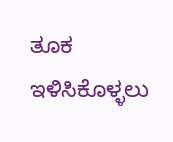ತೂಕ ಇಳಿಸಿಕೊಳ್ಳಲು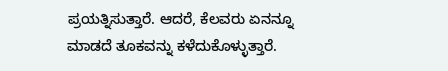ಪ್ರಯತ್ನಿಸುತ್ತಾರೆ. ಆದರೆ, ಕೆಲವರು ಏನನ್ನೂ ಮಾಡದೆ ತೂಕವನ್ನು ಕಳೆದುಕೊಳ್ಳುತ್ತಾರೆ.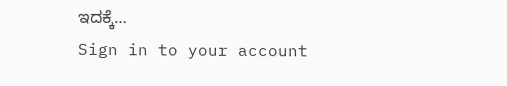ಇದಕ್ಕೆ…
Sign in to your account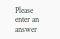Please enter an answer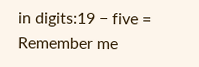in digits:19 − five =
Remember me